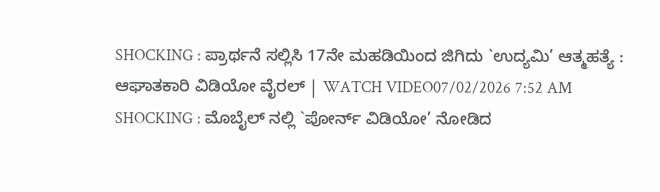SHOCKING : ಪ್ರಾರ್ಥನೆ ಸಲ್ಲಿಸಿ 17ನೇ ಮಹಡಿಯಿಂದ ಜಿಗಿದು `ಉದ್ಯಮಿ’ ಆತ್ಮಹತ್ಯೆ : ಆಘಾತಕಾರಿ ವಿಡಿಯೋ ವೈರಲ್ | WATCH VIDEO07/02/2026 7:52 AM
SHOCKING : ಮೊಬೈಲ್ ನಲ್ಲಿ `ಪೋರ್ನ್ ವಿಡಿಯೋ’ ನೋಡಿದ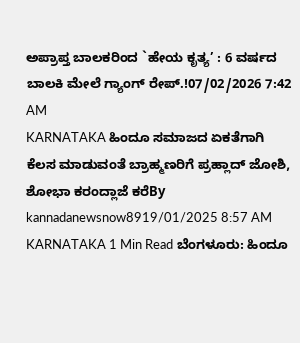ಅಪ್ರಾಪ್ತ ಬಾಲಕರಿಂದ `ಹೇಯ ಕೃತ್ಯ’ : 6 ವರ್ಷದ ಬಾಲಕಿ ಮೇಲೆ ಗ್ಯಾಂಗ್ ರೇಪ್.!07/02/2026 7:42 AM
KARNATAKA ಹಿಂದೂ ಸಮಾಜದ ಏಕತೆಗಾಗಿ ಕೆಲಸ ಮಾಡುವಂತೆ ಬ್ರಾಹ್ಮಣರಿಗೆ ಪ್ರಹ್ಲಾದ್ ಜೋಶಿ, ಶೋಭಾ ಕರಂದ್ಲಾಜೆ ಕರೆBy kannadanewsnow8919/01/2025 8:57 AM KARNATAKA 1 Min Read ಬೆಂಗಳೂರು: ಹಿಂದೂ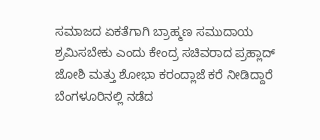ಸಮಾಜದ ಏಕತೆಗಾಗಿ ಬ್ರಾಹ್ಮಣ ಸಮುದಾಯ ಶ್ರಮಿಸಬೇಕು ಎಂದು ಕೇಂದ್ರ ಸಚಿವರಾದ ಪ್ರಹ್ಲಾದ್ ಜೋಶಿ ಮತ್ತು ಶೋಭಾ ಕರಂದ್ಲಾಜೆ ಕರೆ ನೀಡಿದ್ದಾರೆ ಬೆಂಗಳೂರಿನಲ್ಲಿ ನಡೆದ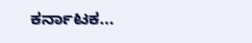ಕರ್ನಾಟಕ…